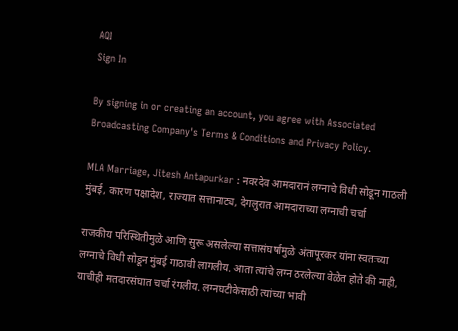AQI
Sign In

By signing in or creating an account, you agree with Associated Broadcasting Company's Terms & Conditions and Privacy Policy.

MLA Marriage, Jitesh Antapurkar : नवरदेव आमदारानं लग्नाचे विधी सोडून गाठली मुंबई, कारण पक्षादेश, राज्यात सत्तानाट्य, देगलुरात आमदाराच्या लग्नाची चर्चा

राजकीय परिस्थितीमुळे आणि सुरू असलेल्या सत्तासंघर्षामुळे अंतापूरकर यांना स्वतःच्या लग्नाचे विधी सोडून मुंबई गाठावी लागलीय. आता त्यांचे लग्न ठरलेल्या वेळेत होते की नाही, याचीही मतदारसंघात चर्चा रंगलीय. लग्नघटीकेसाठी त्यांच्या भावी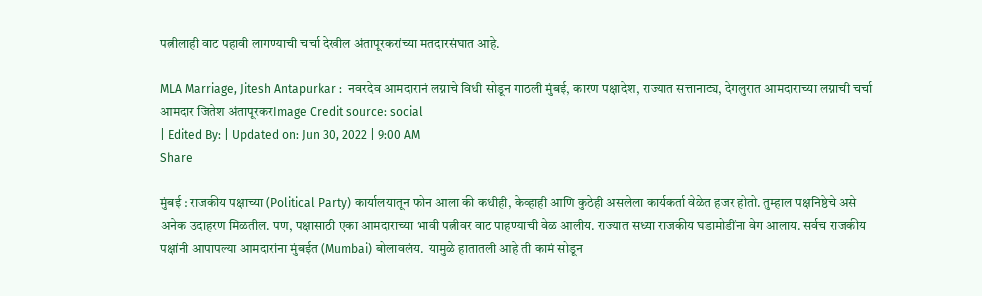पत्नीलाही वाट पहावी लागण्याची चर्चा देखील अंतापूरकरांच्या मतदारसंघात आहे.

MLA Marriage, Jitesh Antapurkar :  नवरदेव आमदारानं लग्नाचे विधी सोडून गाठली मुंबई, कारण पक्षादेश, राज्यात सत्तानाट्य, देगलुरात आमदाराच्या लग्नाची चर्चा
आमदार जितेश अंतापूरकरImage Credit source: social
| Edited By: | Updated on: Jun 30, 2022 | 9:00 AM
Share

मुंबई : राजकीय पक्षाच्या (Political Party) कार्यालयातून फोन आला की कधीही, केव्हाही आणि कुठेही असलेला कार्यकर्ता वेळेत हजर होतो. तुम्हाल पक्षनिष्ठेचे असे अनेक उदाहरण मिळतील. पण, पक्षासाठी एका आमदाराच्या भावी पत्नीवर वाट पाहण्याची वेळ आलीय. राज्यात सध्या राजकीय घडामोडींना वेग आलाय. सर्वच राजकीय पक्षांनी आपापल्या आमदारांना मुंबईत (Mumbai) बोलावलंय.  यामुळे हातातली आहे ती कामं सोडून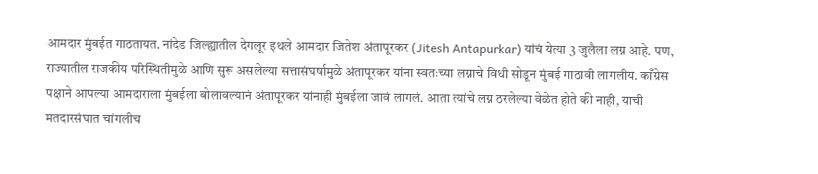आमदार मुंबईत गाठतायत. नांदेड जिल्ह्यातील देगलूर इथले आमदार जितेश अंतापूरकर (Jitesh Antapurkar) यांचं येत्या 3 जुलैला लग्न आहे. पण, राज्यातील राजकीय परिस्थितीमुळे आणि सुरू असलेल्या सत्तासंघर्षामुळे अंतापूरकर यांना स्वतःच्या लग्नाचे विधी सोडून मुंबई गाठावी लागलीय. काँग्रेस पक्षाने आपल्या आमदाराला मुंबईला बोलावल्यानं अंतापूरकर यांनाही मुंबईला जावं लागलं. आता त्यांचे लग्न ठरलेल्या वेळेत होते की नाही, याची मतदारसंघात चांगलीच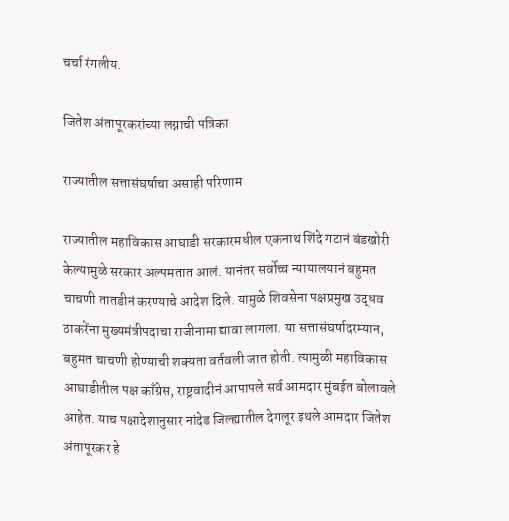चर्चा रंगलीय.

जितेश अंतापूरकरांच्या लग्नाची पत्रिका

राज्यातील सत्तासंघर्षाचा असाही परिणाम

राज्यातील महाविकास आघाडी सरकारमधील एकनाथ शिंदे गटानं बंडखोरी केल्यामुळे सरकार अल्पमतात आलं. यानंतर सर्वोच्च न्यायालयानं बहुमत चाचणी तातडीनं करण्याचे आदेश दिले. यामुळे शिवसेना पक्षप्रमुख उद्धव ठाकरेंना मुख्यमंत्रीपदाचा राजीनामा द्यावा लागला. या सत्तासंघर्षादरम्यान, बहुमत चाचणी होण्याची शक्यता वर्तवली जात होती. त्यामुळी महाविकास आघाडीतील पक्ष काँग्रेस, राष्ट्रवादीनं आपापले सर्व आमदार मुंबईत बोलावले आहेत. याच पक्षादेशानुसार नांदेड जिल्ह्यातील देगलूर इथले आमदार जितेश अंतापूरकर हे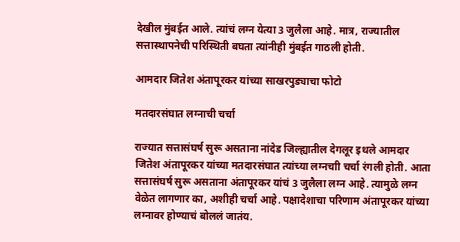देखील मुंबईत आले. त्यांचं लग्न येत्या 3 जुलैला आहे. मात्र, राज्यातील सत्तास्थापनेची परिस्थिती बघता त्यांनीही मुंबईत गाठली होती.

आमदार जितेश अंतापूरकर यांच्या साखरपुड्याचा फोटो

मतदारसंघात लग्नाची चर्चा

राज्यात सत्तासंघर्ष सुरू असताना नांदेड जिल्ह्यातील देगलूर इथले आमदार जितेश अंतापूरकर यांच्या मतदारसंघात त्यांच्या लग्नचाी चर्चा रंगली होती. आता सत्तासंघर्ष सुरू असताना अंतापूरकर यांचं 3 जुलैला लग्न आहे. त्यामुळे लग्न वेळेत लागणार का, अशीही चर्चा आहे. पक्षादेशाचा परिणाम अंतापूरकर यांच्या लग्नावर होण्याचं बोललं जातंय.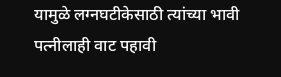यामुळे लग्नघटीकेसाठी त्यांच्या भावी पत्नीलाही वाट पहावी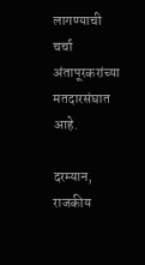लागण्याची चर्चा अंतापूरकरांच्या मतदारसंघात आहे.

दरम्यान, राजकीय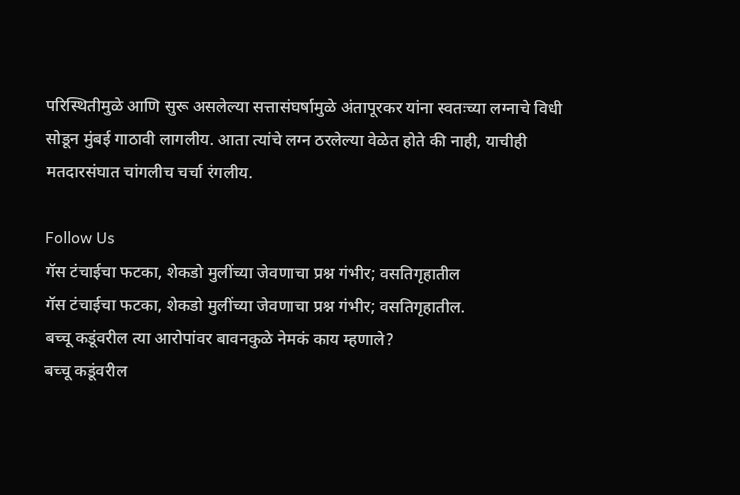परिस्थितीमुळे आणि सुरू असलेल्या सत्तासंघर्षामुळे अंतापूरकर यांना स्वतःच्या लग्नाचे विधी सोडून मुंबई गाठावी लागलीय. आता त्यांचे लग्न ठरलेल्या वेळेत होते की नाही, याचीही मतदारसंघात चांगलीच चर्चा रंगलीय.

Follow Us
गॅस टंचाईचा फटका, शेकडो मुलींच्या जेवणाचा प्रश्न गंभीर; वसतिगृहातील
गॅस टंचाईचा फटका, शेकडो मुलींच्या जेवणाचा प्रश्न गंभीर; वसतिगृहातील.
बच्चू कडूंवरील त्या आरोपांवर बावनकुळे नेमकं काय म्हणाले?
बच्चू कडूंवरील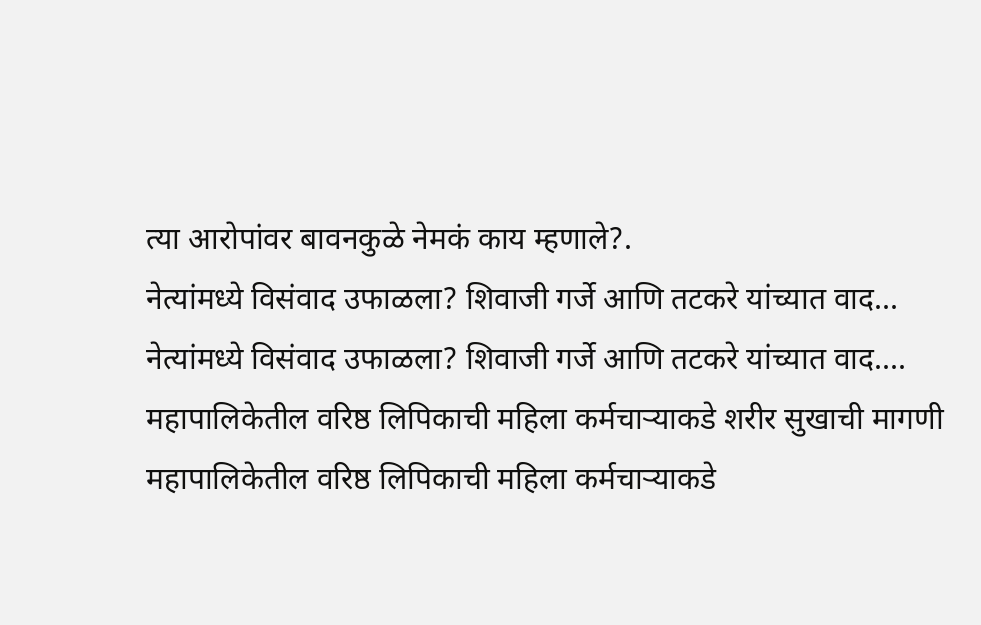त्या आरोपांवर बावनकुळे नेमकं काय म्हणाले?.
नेत्यांमध्ये विसंवाद उफाळला? शिवाजी गर्जे आणि तटकरे यांच्यात वाद...
नेत्यांमध्ये विसंवाद उफाळला? शिवाजी गर्जे आणि तटकरे यांच्यात वाद....
महापालिकेतील वरिष्ठ लिपिकाची महिला कर्मचाऱ्याकडे शरीर सुखाची मागणी
महापालिकेतील वरिष्ठ लिपिकाची महिला कर्मचाऱ्याकडे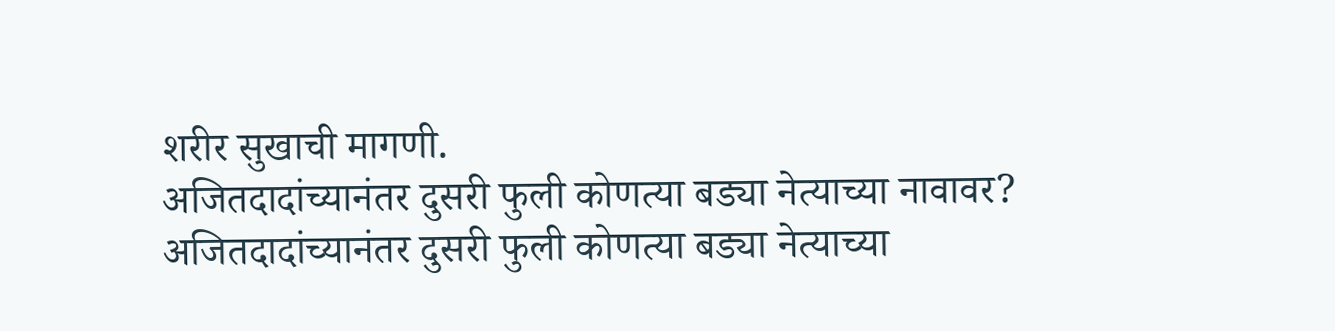शरीर सुखाची मागणी.
अजितदादांच्यानंतर दुसरी फुली कोणत्या बड्या नेत्याच्या नावावर?
अजितदादांच्यानंतर दुसरी फुली कोणत्या बड्या नेत्याच्या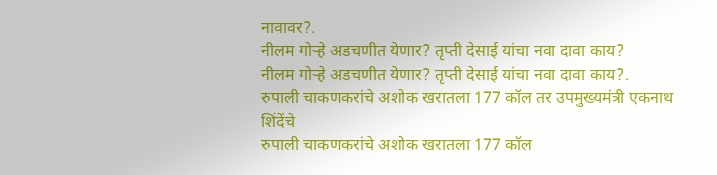नावावर?.
नीलम गोऱ्हे अडचणीत येणार? तृप्ती देसाई यांचा नवा दावा काय?
नीलम गोऱ्हे अडचणीत येणार? तृप्ती देसाई यांचा नवा दावा काय?.
रुपाली चाकणकरांचे अशोक खरातला 177 कॉल तर उपमुख्यमंत्री एकनाथ शिंदेंचे
रुपाली चाकणकरांचे अशोक खरातला 177 कॉल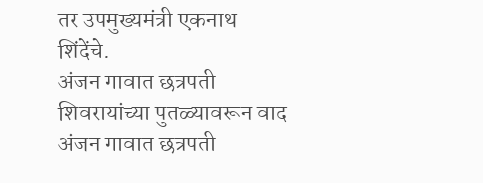तर उपमुख्यमंत्री एकनाथ शिंदेंचे.
अंजन गावात छत्रपती शिवरायांच्या पुतळ्यावरून वाद
अंजन गावात छत्रपती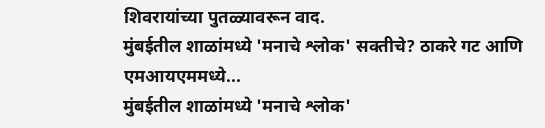शिवरायांच्या पुतळ्यावरून वाद.
मुंबईतील शाळांमध्ये 'मनाचे श्लोक' सक्तीचे? ठाकरे गट आणि एमआयएममध्ये...
मुंबईतील शाळांमध्ये 'मनाचे श्लोक'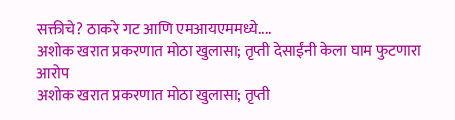सक्तीचे? ठाकरे गट आणि एमआयएममध्ये....
अशोक खरात प्रकरणात मोठा खुलासा; तृप्ती देसाईंनी केला घाम फुटणारा आरोप
अशोक खरात प्रकरणात मोठा खुलासा; तृप्ती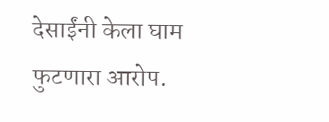देसाईंनी केला घाम फुटणारा आरोप.